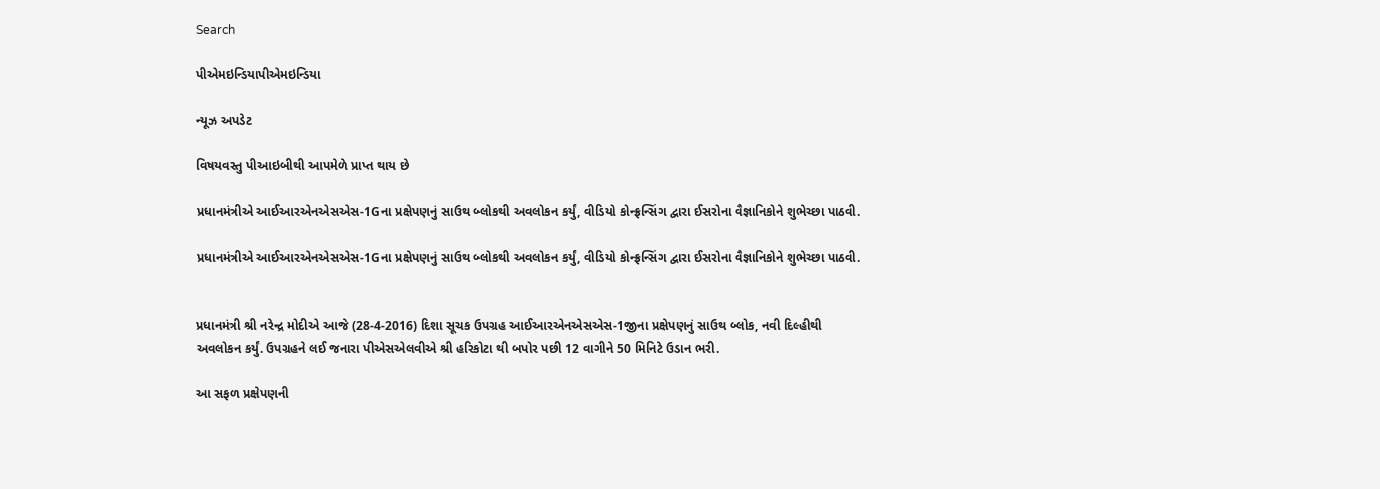Search

પીએમઇન્ડિયાપીએમઇન્ડિયા

ન્યૂઝ અપડેટ

વિષયવસ્તુ પીઆઇબીથી આપમેળે પ્રાપ્ત થાય છે

પ્રધાનમંત્રીએ આઈઆરએનએસએસ-1Gના પ્રક્ષેપણનું સાઉથ બ્લોકથી અવલોકન કર્યું, વીડિયો કોન્ફ્રન્સિંગ દ્વારા ઈસરોના વૈજ્ઞાનિકોને શુભેચ્છા પાઠવી.

પ્રધાનમંત્રીએ આઈઆરએનએસએસ-1Gના પ્રક્ષેપણનું સાઉથ બ્લોકથી અવલોકન કર્યું, વીડિયો કોન્ફ્રન્સિંગ દ્વારા ઈસરોના વૈજ્ઞાનિકોને શુભેચ્છા પાઠવી.


પ્રધાનમંત્રી શ્રી નરેન્દ્ર મોદીએ આજે (28-4-2016) દિશા સૂચક ઉપગ્રહ આઈઆરએનએસએસ-1જીના પ્રક્ષેપણનું સાઉથ બ્લોક, નવી દિલ્હીથી અવલોકન કર્યું. ઉપગ્રહને લઈ જનારા પીએસએલવીએ શ્રી હરિકોટા થી બપોર પછી 12 વાગીને 50 મિનિટે ઉડાન ભરી.

આ સફળ પ્રક્ષેપણની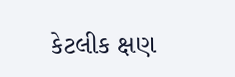કેટલીક ક્ષણ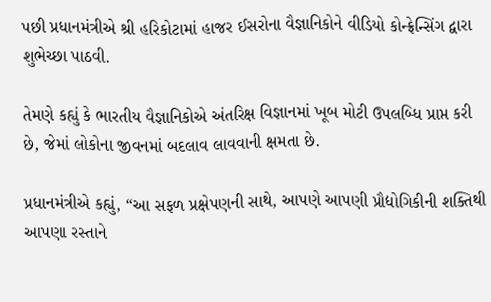પછી પ્રધાનમંત્રીએ શ્રી હરિકોટામાં હાજર ઈસરોના વૈજ્ઞાનિકોને વીડિયો કોન્ફ્રેન્સિંગ દ્વારા શુભેચ્છા પાઠવી.

તેમણે કહ્યું કે ભારતીય વૈજ્ઞાનિકોએ અંતરિક્ષ વિજ્ઞાનમાં ખૂબ મોટી ઉપલબ્ધિ પ્રાપ્ત કરી છે, જેમાં લોકોના જીવનમાં બદલાવ લાવવાની ક્ષમતા છે.

પ્રધાનમંત્રીએ કહ્યું, “આ સફળ પ્રક્ષેપણની સાથે, આપણે આપણી પ્રૌદ્યોગિકીની શક્તિથી આપણા રસ્તાને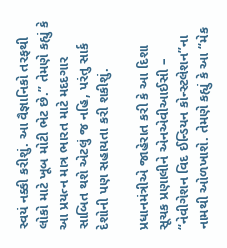સ્વયં નક્કી કરીશું. આ વૈજ્ઞાનિકો તરફથી લોકો માટે ખૂબ મોટી ભેટ છે.” તેમણે કહ્યું કે આ પ્રયત્ન માત્ર ભારત માટે મદદગાર સાબિત થશે એટલું જ નહિ, પરંતુ સાર્ક દેશોની પણ સહાયતા કરી શકીશું.

પ્રધાનમંત્રીએ જાહેરાત કરી કે આ દિશા સૂચક પ્રણાલીને એનએવીઆઈસી – “નેવીગેશન વિદ ઈન્ડિયન કોન્સ્ટલેશન”ના નામથી ઓળખાશે. તેમણે કહ્યું કે આ “મેક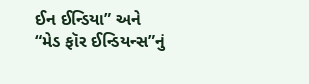ઈન ઈન્ડિયા” અને “મેડ ફૉર ઈન્ડિયન્સ”નું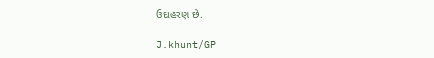ઉદાહરણ છે.

J.khunt/GP